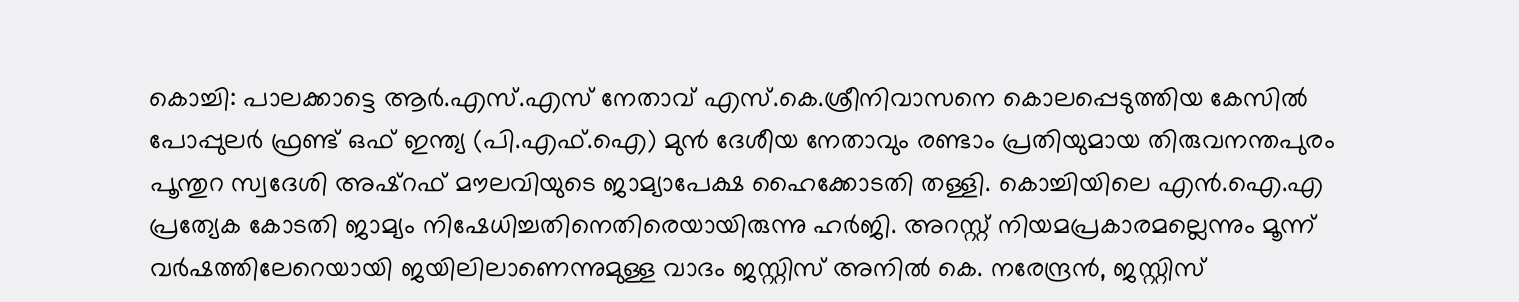കൊച്ചി: പാലക്കാട്ടെ ആർ.എസ്.എസ് നേതാവ് എസ്.കെ.ശ്രീനിവാസനെ കൊലപ്പെടുത്തിയ കേസിൽ പോപ്പുലർ ഫ്രണ്ട് ഒഫ് ഇന്ത്യ (പി.എഫ്.ഐ) മുൻ ദേശീയ നേതാവും രണ്ടാം പ്രതിയുമായ തിരുവനന്തപുരം പൂന്തുറ സ്വദേശി അഷ്റഫ് മൗലവിയുടെ ജാമ്യാപേക്ഷ ഹൈക്കോടതി തള്ളി. കൊച്ചിയിലെ എൻ.ഐ.എ പ്രത്യേക കോടതി ജാമ്യം നിഷേധിച്ചതിനെതിരെയായിരുന്നു ഹർജി. അറസ്റ്റ് നിയമപ്രകാരമല്ലെന്നും മൂന്ന് വർഷത്തിലേറെയായി ജയിലിലാണെന്നുമുള്ള വാദം ജസ്റ്റിസ് അനിൽ കെ. നരേന്ദ്രൻ, ജസ്റ്റിസ്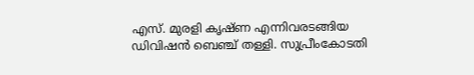എസ്. മുരളി കൃഷ്ണ എന്നിവരടങ്ങിയ ഡിവിഷൻ ബെഞ്ച് തള്ളി. സുപ്രീംകോടതി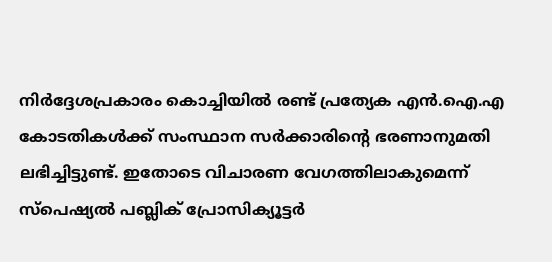നിർദ്ദേശപ്രകാരം കൊച്ചിയിൽ രണ്ട് പ്രത്യേക എൻ.ഐ.എ കോടതികൾക്ക് സംസ്ഥാന സർക്കാരിന്റെ ഭരണാനുമതി ലഭിച്ചിട്ടുണ്ട്. ഇതോടെ വിചാരണ വേഗത്തിലാകുമെന്ന് സ്പെഷ്യൽ പബ്ലിക് പ്രോസിക്യൂട്ടർ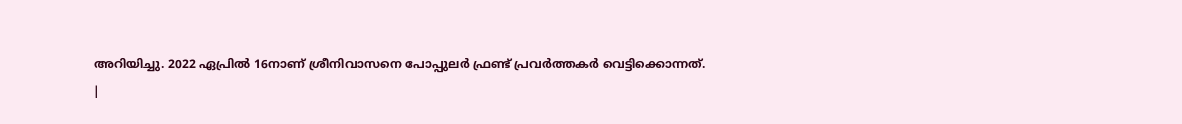അറിയിച്ചു. 2022 ഏപ്രിൽ 16നാണ് ശ്രീനിവാസനെ പോപ്പുലർ ഫ്രണ്ട് പ്രവർത്തകർ വെട്ടിക്കൊന്നത്.
|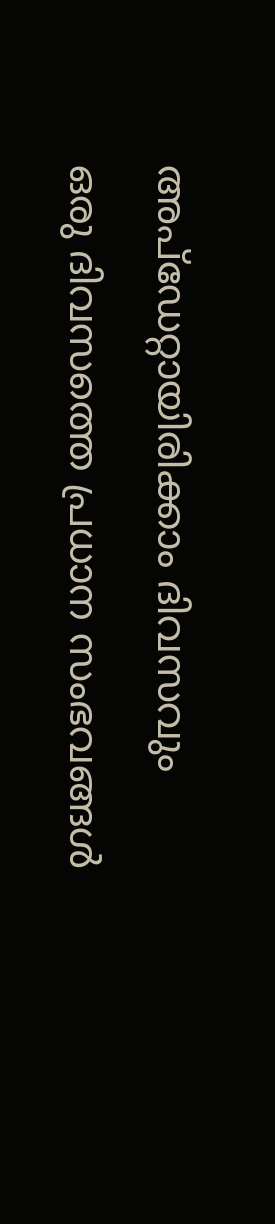അപ്ഡേറ്റായിരിക്കാം ദിവസവും
ഒരു ദിവസത്തെ പ്രധാന സംഭവങ്ങൾ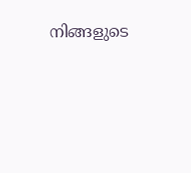നിങ്ങളുടെ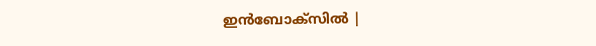ഇൻബോക്സിൽ |